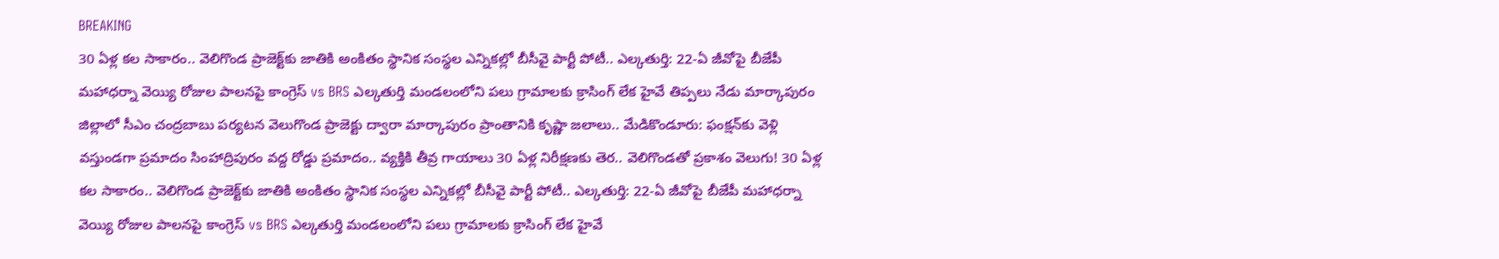BREAKING
30 ఏళ్ల కల సాకారం.. వెలిగొండ ప్రాజెక్ట్‌కు జాతికి అంకితం స్థానిక సంస్థల ఎన్నికల్లో బీసీవై పార్టీ పోటీ.. ఎల్కతుర్తి: 22-ఏ జీవోపై బీజేపీ మహాధర్నా వెయ్యి రోజుల పాలనపై కాంగ్రెస్ vs BRS ఎల్కతుర్తి మండలంలోని పలు గ్రామాలకు క్రాసింగ్ లేక హైవే తిప్పలు నేడు మార్కాపురం జిల్లాలో సీఎం చంద్రబాబు పర్యటన వెలుగొండ ప్రాజెక్టు ద్వారా మార్కాపురం ప్రాంతానికి కృష్ణా జలాలు.. మేడికొండూరు: ఫంక్షన్‌కు వెళ్లి వస్తుండగా ప్రమాదం సింహాద్రిపురం వద్ద రోడ్డు ప్రమాదం.. వ్యక్తికి తీవ్ర గాయాలు 30 ఏళ్ల నిరీక్షణకు తెర.. వెలిగొండతో ప్రకాశం వెలుగు! 30 ఏళ్ల కల సాకారం.. వెలిగొండ ప్రాజెక్ట్‌కు జాతికి అంకితం స్థానిక సంస్థల ఎన్నికల్లో బీసీవై పార్టీ పోటీ.. ఎల్కతుర్తి: 22-ఏ జీవోపై బీజేపీ మహాధర్నా వెయ్యి రోజుల పాలనపై కాంగ్రెస్ vs BRS ఎల్కతుర్తి మండలంలోని పలు గ్రామాలకు క్రాసింగ్ లేక హైవే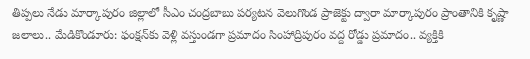తిప్పలు నేడు మార్కాపురం జిల్లాలో సీఎం చంద్రబాబు పర్యటన వెలుగొండ ప్రాజెక్టు ద్వారా మార్కాపురం ప్రాంతానికి కృష్ణా జలాలు.. మేడికొండూరు: ఫంక్షన్‌కు వెళ్లి వస్తుండగా ప్రమాదం సింహాద్రిపురం వద్ద రోడ్డు ప్రమాదం.. వ్యక్తికి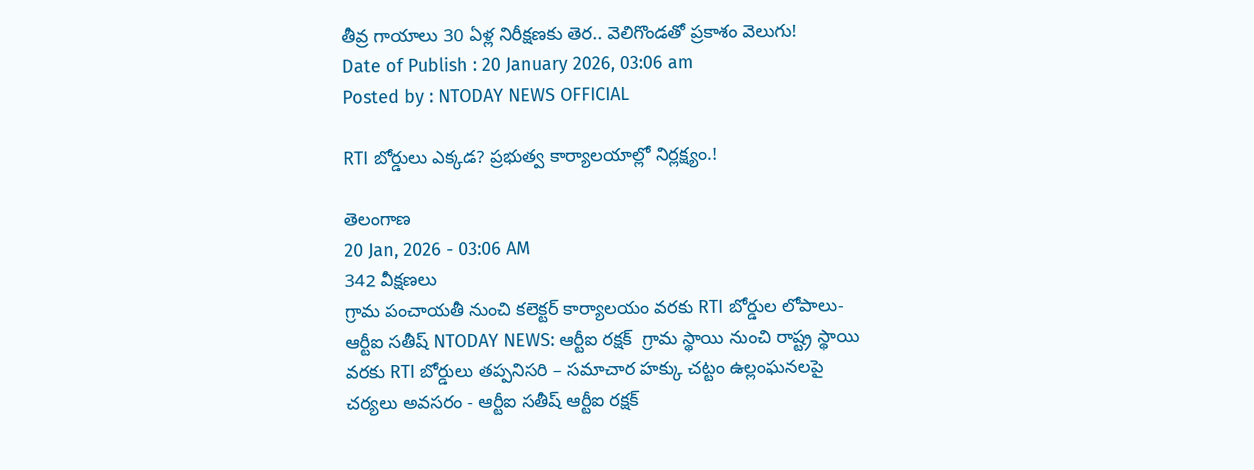తీవ్ర గాయాలు 30 ఏళ్ల నిరీక్షణకు తెర.. వెలిగొండతో ప్రకాశం వెలుగు!
Date of Publish : 20 January 2026, 03:06 am
Posted by : NTODAY NEWS OFFICIAL

RTI బోర్డులు ఎక్కడ? ప్రభుత్వ కార్యాలయాల్లో నిర్లక్ష్యం.!

తెలంగాణ
20 Jan, 2026 - 03:06 AM
342 వీక్షణలు
గ్రామ పంచాయతీ నుంచి కలెక్టర్ కార్యాలయం వరకు RTI బోర్డుల లోపాలు- ఆర్టీఐ సతీష్ NTODAY NEWS: ఆర్టీఐ రక్షక్  గ్రామ స్థాయి నుంచి రాష్ట్ర స్థాయి వరకు RTI బోర్డులు తప్పనిసరి – సమాచార హక్కు చట్టం ఉల్లంఘనలపై చర్యలు అవసరం - ఆర్టీఐ సతీష్ ఆర్టీఐ రక్షక్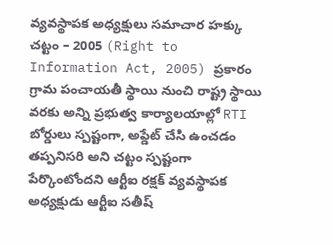వ్యవస్థాపక అధ్యక్షులు సమాచార హక్కు చట్టం – 2005 (Right to Information Act, 2005) ప్రకారం గ్రామ పంచాయతీ స్థాయి నుంచి రాష్ట్ర స్థాయి వరకు అన్ని ప్రభుత్వ కార్యాలయాల్లో RTI బోర్డులు స్పష్టంగా, అప్డేట్ చేసి ఉంచడం తప్పనిసరి అని చట్టం స్పష్టంగా పేర్కొంటోందని ఆర్టీఐ రక్షక్ వ్యవస్థాపక అధ్యక్షుడు ఆర్టీఐ సతీష్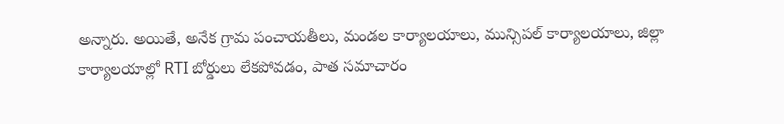అన్నారు. అయితే, అనేక గ్రామ పంచాయతీలు, మండల కార్యాలయాలు, మున్సిపల్ కార్యాలయాలు, జిల్లా కార్యాలయాల్లో RTI బోర్డులు లేకపోవడం, పాత సమాచారం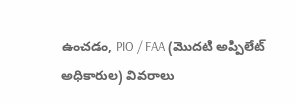ఉంచడం, PIO / FAA (మొదటి అప్పిలేట్ అధికారుల) వివరాలు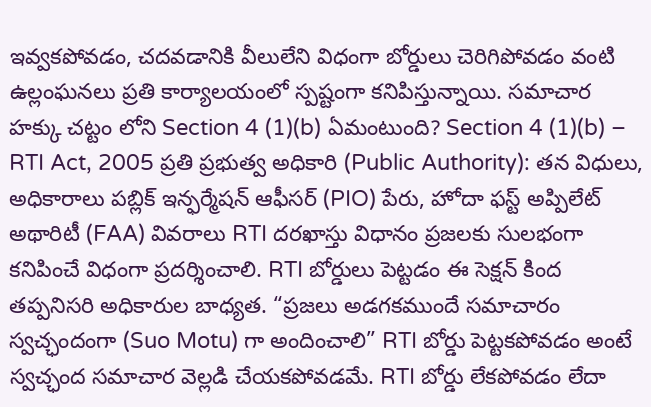ఇవ్వకపోవడం, చదవడానికి వీలులేని విధంగా బోర్డులు చెరిగిపోవడం వంటి ఉల్లంఘనలు ప్రతి కార్యాలయంలో స్పష్టంగా కనిపిస్తున్నాయి. సమాచార హక్కు చట్టం లోని Section 4 (1)(b) ఏమంటుంది? Section 4 (1)(b) – RTI Act, 2005 ప్రతి ప్రభుత్వ అధికారి (Public Authority): తన విధులు, అధికారాలు పబ్లిక్ ఇన్ఫర్మేషన్ ఆఫీసర్ (PIO) పేరు, హోదా ఫస్ట్ అప్పిలేట్ అథారిటీ (FAA) వివరాలు RTI దరఖాస్తు విధానం ప్రజలకు సులభంగా కనిపించే విధంగా ప్రదర్శించాలి. RTI బోర్డులు పెట్టడం ఈ సెక్షన్ కింద తప్పనిసరి అధికారుల బాధ్యత. “ప్రజలు అడగకముందే సమాచారం స్వచ్ఛందంగా (Suo Motu) గా అందించాలి” RTI బోర్డు పెట్టకపోవడం అంటే స్వచ్ఛంద సమాచార వెల్లడి చేయకపోవడమే. RTI బోర్డు లేకపోవడం లేదా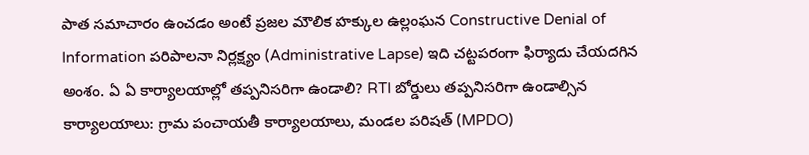పాత సమాచారం ఉంచడం అంటే ప్రజల మౌలిక హక్కుల ఉల్లంఘన Constructive Denial of Information పరిపాలనా నిర్లక్ష్యం (Administrative Lapse) ఇది చట్టపరంగా ఫిర్యాదు చేయదగిన అంశం. ఏ ఏ కార్యాలయాల్లో తప్పనిసరిగా ఉండాలి? RTI బోర్డులు తప్పనిసరిగా ఉండాల్సిన కార్యాలయాలు: గ్రామ పంచాయతీ కార్యాలయాలు, మండల పరిషత్ (MPDO)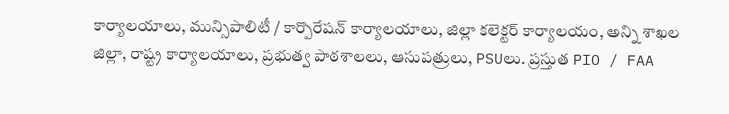కార్యాలయాలు, మున్సిపాలిటీ / కార్పొరేషన్ కార్యాలయాలు, జిల్లా కలెక్టర్ కార్యాలయం, అన్ని శాఖల జిల్లా, రాష్ట్ర కార్యాలయాలు, ప్రభుత్వ పాఠశాలలు, ఆసుపత్రులు, PSUలు. ప్రస్తుత PIO / FAA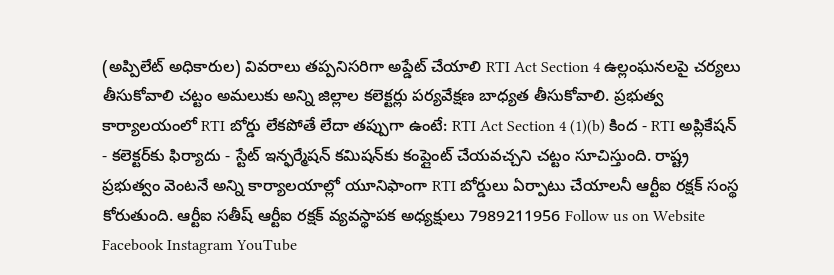(అప్పిలేట్ అధికారుల) వివరాలు తప్పనిసరిగా అప్డేట్ చేయాలి RTI Act Section 4 ఉల్లంఘనలపై చర్యలు తీసుకోవాలి చట్టం అమలుకు అన్ని జిల్లాల కలెక్టర్లు పర్యవేక్షణ బాధ్యత తీసుకోవాలి. ప్రభుత్వ కార్యాలయంలో RTI బోర్డు లేకపోతే లేదా తప్పుగా ఉంటే: RTI Act Section 4 (1)(b) కింద - RTI అప్లికేషన్ - కలెక్టర్‌కు ఫిర్యాదు - స్టేట్ ఇన్ఫర్మేషన్ కమిషన్‌కు కంప్లైంట్ చేయవచ్చని చట్టం సూచిస్తుంది. రాష్ట్ర ప్రభుత్వం వెంటనే అన్ని కార్యాలయాల్లో యూనిఫాంగా RTI బోర్డులు ఏర్పాటు చేయాలనీ ఆర్టీఐ రక్షక్ సంస్థ కోరుతుంది. ఆర్టీఐ సతీష్ ఆర్టీఐ రక్షక్ వ్యవస్థాపక అధ్యక్షులు 7989211956 Follow us on Website Facebook Instagram YouTube